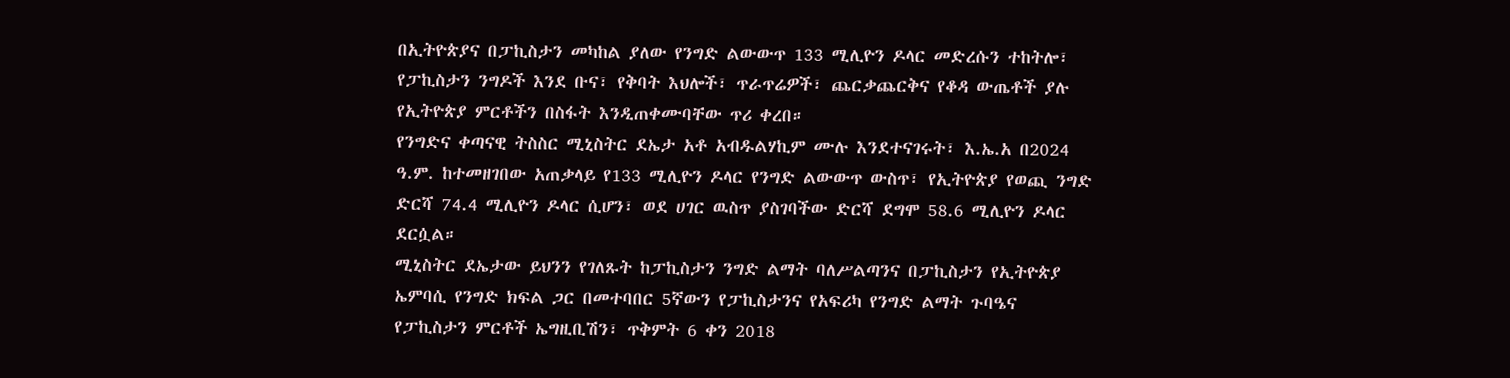በኢትዮጵያና በፓኪስታን መካከል ያለው የንግድ ልውውጥ 133 ሚሊዮን ዶላር መድረሱን ተከትሎ፣ የፓኪስታን ንግዶች እንደ ቡና፣ የቅባት እህሎች፣ ጥራጥሬዎች፣ ጨርቃጨርቅና የቆዳ ውጤቶች ያሉ የኢትዮጵያ ምርቶችን በስፋት እንዲጠቀሙባቸው ጥሪ ቀረበ።
የንግድና ቀጣናዊ ትስስር ሚኒስትር ደኤታ አቶ አብዱልሃኪም ሙሉ እንደተናገሩት፣ እ.ኤ.አ በ2024 ዓ.ም. ከተመዘገበው አጠቃላይ የ133 ሚሊዮን ዶላር የንግድ ልውውጥ ውስጥ፣ የኢትዮጵያ የወጪ ንግድ ድርሻ 74.4 ሚሊዮን ዶላር ሲሆን፣ ወደ ሀገር ዉስጥ ያስገባችው ድርሻ ደግሞ 58.6 ሚሊዮን ዶላር ደርሷል።
ሚኒስትር ደኤታው ይህንን የገለጹት ከፓኪስታን ንግድ ልማት ባለሥልጣንና በፓኪስታን የኢትዮጵያ ኤምባሲ የንግድ ክፍል ጋር በመተባበር 5ኛውን የፓኪስታንና የአፍሪካ የንግድ ልማት ጉባዔና የፓኪስታን ምርቶች ኤግዚቢሽን፣ ጥቅምት 6 ቀን 2018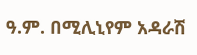ዓ.ም. በሚሊኒየም አዳራሽ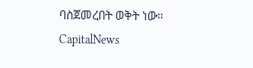ባስጀመረበት ወቅት ነው።
CapitalNews